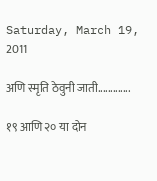Saturday, March 19, 2011

अणि स्मृति ठेवुनी जाती.............

१९ आणि २० या दोन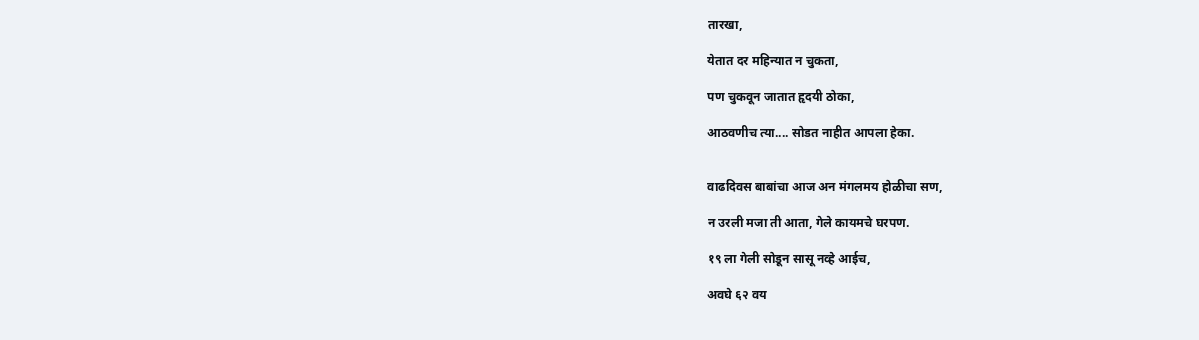तारखा,

येतात दर महिन्यात न चुकता,

पण चुकवून जातात हृदयी ठोका,

आठवणीच त्या.... सोडत नाहीत आपला हेका.


वाढदिवस बाबांचा आज अन मंगलमय होळीचा सण,

न उरली मजा ती आता, गेले कायमचे घरपण.

१९ ला गेली सोडून सासू नव्हे आईच,

अवघे ६२ वय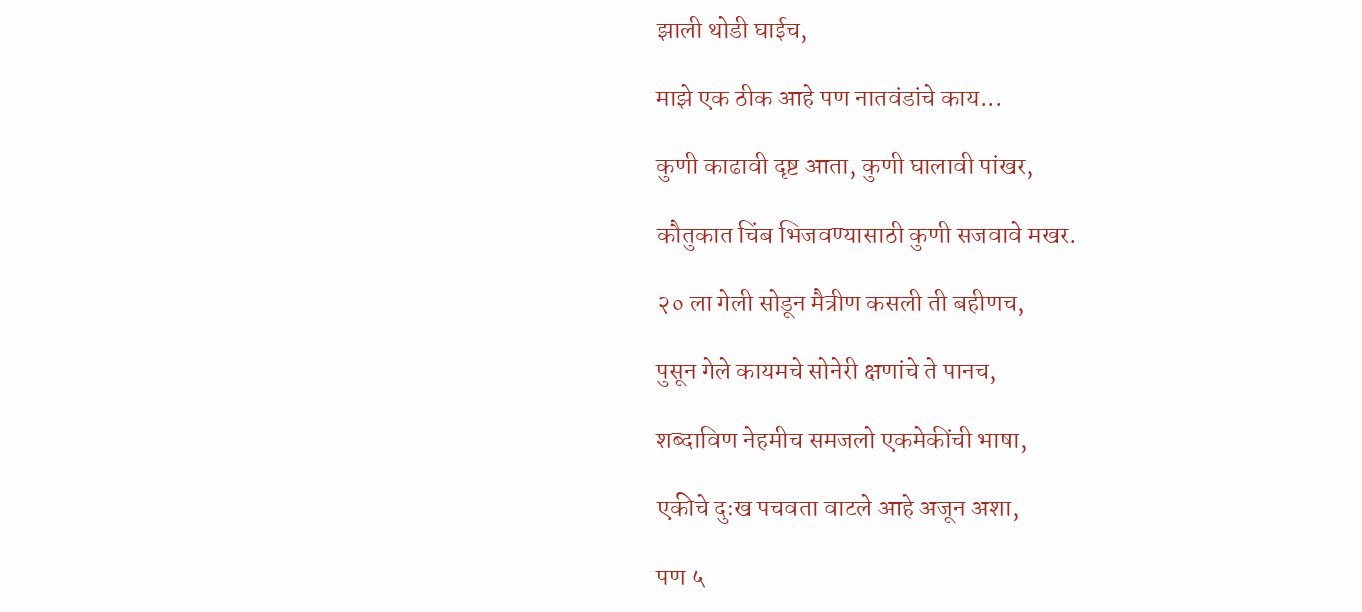झाली थोडी घाईच,

माझे एक ठीक आहे पण नातवंडांचे काय...

कुणी काढावी दृष्ट आता, कुणी घालावी पांखर,

कौतुकात चिंब भिजवण्यासाठी कुणी सजवावे मखर.

२० ला गेली सोडून मैत्रीण कसली ती बहीणच,

पुसून गेले कायमचे सोनेरी क्षणांचे ते पानच,

शब्दाविण नेहमीच समजलो एकमेकींची भाषा,

एकीचे दुःख पचवता वाटले आहे अजून अशा,

पण ५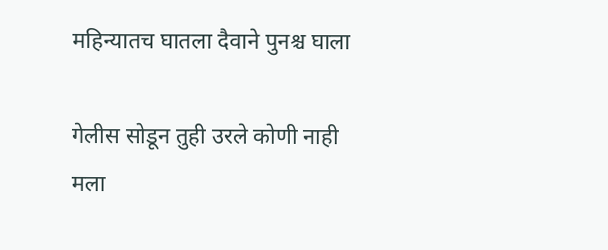महिन्यातच घातला दैवाने पुनश्च घाला

गेलीस सोडून तुही उरले कोणी नाही मला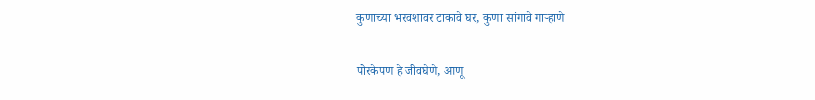कुणाच्या भरवशावर टाकावे घर, कुणा सांगावे गाऱ्हाणे

पोरकेपण हे जीवघेणे, आणू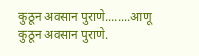कुठून अवसान पुराणे........आणू कुठून अवसान पुराणे.